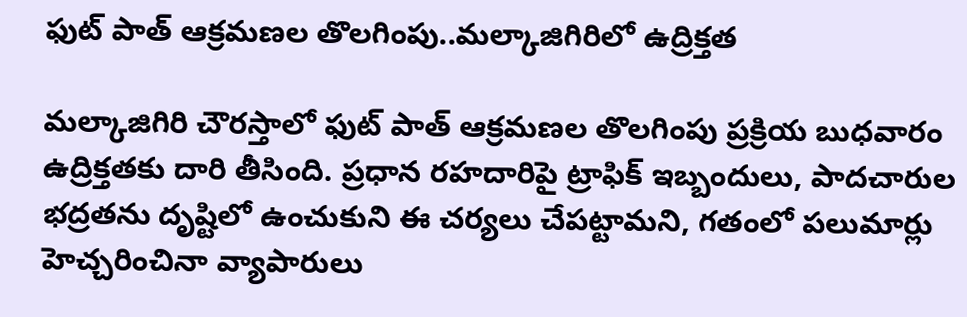ఫుట్ పాత్ ఆక్రమణల తొలగింపు..మల్కాజిగిరిలో ఉద్రిక్తత

మల్కాజిగిరి చౌరస్తాలో ఫుట్ పాత్ ఆక్రమణల తొలగింపు ప్రక్రియ బుధవారం ఉద్రిక్తతకు దారి తీసింది. ప్రధాన రహదారిపై ట్రాఫిక్ ఇబ్బందులు, పాదచారుల భద్రతను దృష్టిలో ఉంచుకుని ఈ చర్యలు చేపట్టామని, గతంలో పలుమార్లు హెచ్చరించినా వ్యాపారులు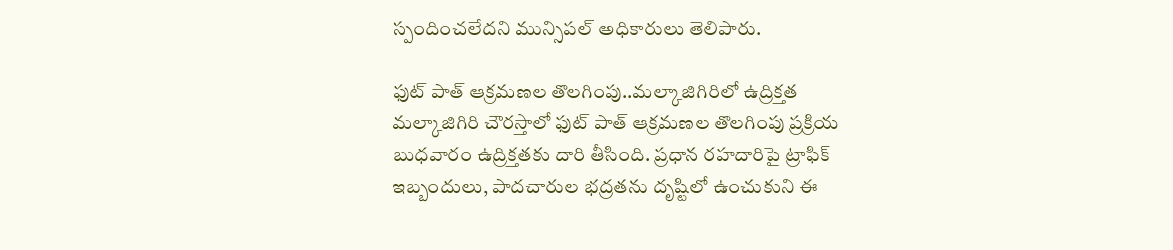స్పందించలేదని మున్సిపల్ అధికారులు తెలిపారు.

ఫుట్ పాత్ ఆక్రమణల తొలగింపు..మల్కాజిగిరిలో ఉద్రిక్తత
మల్కాజిగిరి చౌరస్తాలో ఫుట్ పాత్ ఆక్రమణల తొలగింపు ప్రక్రియ బుధవారం ఉద్రిక్తతకు దారి తీసింది. ప్రధాన రహదారిపై ట్రాఫిక్ ఇబ్బందులు, పాదచారుల భద్రతను దృష్టిలో ఉంచుకుని ఈ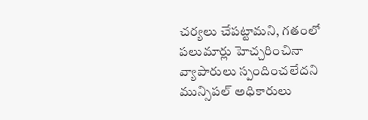చర్యలు చేపట్టామని, గతంలో పలుమార్లు హెచ్చరించినా వ్యాపారులు స్పందించలేదని మున్సిపల్ అధికారులు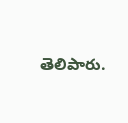తెలిపారు.